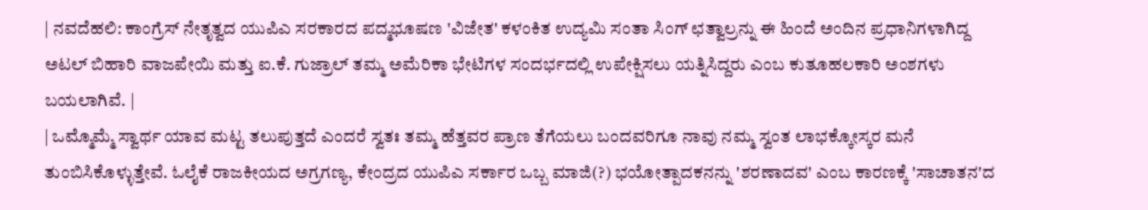| ನವದೆಹಲಿ: ಕಾಂಗ್ರೆಸ್ ನೇತೃತ್ವದ ಯುಪಿಎ ಸರಕಾರದ ಪದ್ಮಭೂಷಣ 'ವಿಜೇತ' ಕಳಂಕಿತ ಉದ್ಯಮಿ ಸಂತಾ ಸಿಂಗ್ ಛತ್ವಾಲ್ರನ್ನು ಈ ಹಿಂದೆ ಅಂದಿನ ಪ್ರಧಾನಿಗಳಾಗಿದ್ದ ಅಟಲ್ ಬಿಹಾರಿ ವಾಜಪೇಯಿ ಮತ್ತು ಐ.ಕೆ. ಗುಜ್ರಾಲ್ ತಮ್ಮ ಅಮೆರಿಕಾ ಭೇಟಿಗಳ ಸಂದರ್ಭದಲ್ಲಿ ಉಪೇಕ್ಷಿಸಲು ಯತ್ನಿಸಿದ್ದರು ಎಂಬ ಕುತೂಹಲಕಾರಿ ಅಂಶಗಳು ಬಯಲಾಗಿವೆ. |
| ಒಮ್ಮೊಮ್ಮೆ ಸ್ವಾರ್ಥ ಯಾವ ಮಟ್ಟ ತಲುಪುತ್ತದೆ ಎಂದರೆ ಸ್ವತಃ ತಮ್ಮ ಹೆತ್ತವರ ಪ್ರಾಣ ತೆಗೆಯಲು ಬಂದವರಿಗೂ ನಾವು ನಮ್ಮ ಸ್ವಂತ ಲಾಭಕ್ಕೋಸ್ಕರ ಮನೆ ತುಂಬಿಸಿಕೊಳ್ಳುತ್ತೇವೆ. ಓಲೈಕೆ ರಾಜಕೀಯದ ಅಗ್ರಗಣ್ಯ, ಕೇಂದ್ರದ ಯುಪಿಎ ಸರ್ಕಾರ ಒಬ್ಬ ಮಾಜಿ(?) ಭಯೋತ್ಪಾದಕನನ್ನು 'ಶರಣಾದವ' ಎಂಬ ಕಾರಣಕ್ಕೆ 'ಸಾಚಾತನ'ದ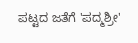ಪಟ್ಟದ ಜತೆಗೆ 'ಪದ್ಮಶ್ರೀ'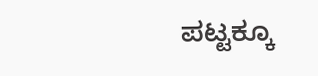ಪಟ್ಟಕ್ಕೂ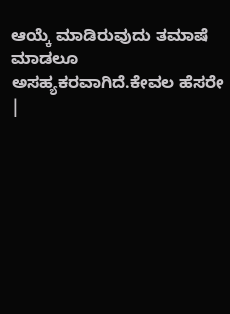ಆಯ್ಕೆ ಮಾಡಿರುವುದು ತಮಾಷೆ ಮಾಡಲೂ ಅಸಹ್ಯಕರವಾಗಿದೆ.ಕೇವಲ ಹೆಸರೇ |